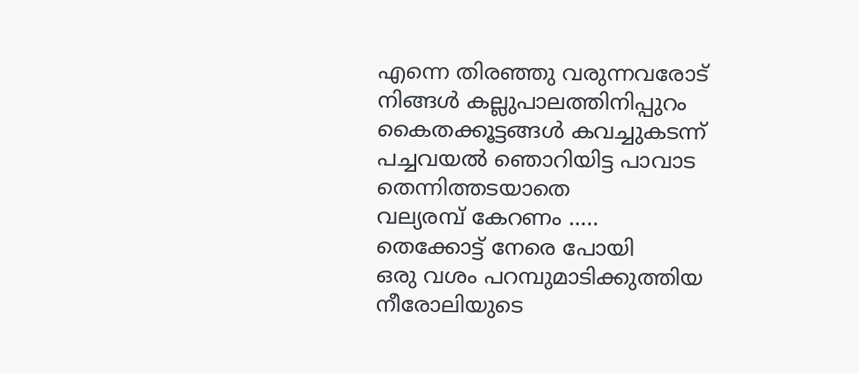എന്നെ തിരഞ്ഞു വരുന്നവരോട്
നിങ്ങൾ കല്ലുപാലത്തിനിപ്പുറം
കൈതക്കൂട്ടങ്ങൾ കവച്ചുകടന്ന്
പച്ചവയൽ ഞൊറിയിട്ട പാവാട തെന്നിത്തടയാതെ
വല്യരമ്പ് കേറണം …..
തെക്കോട്ട് നേരെ പോയി
ഒരു വശം പറമ്പുമാടിക്കുത്തിയ
നീരോലിയുടെ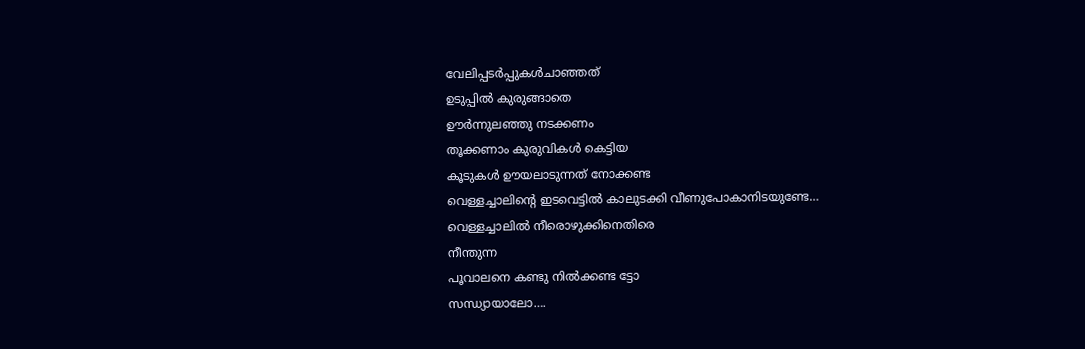വേലിപ്പടർപ്പുകൾചാഞ്ഞത്
ഉടുപ്പിൽ കുരുങ്ങാതെ
ഊർന്നുലഞ്ഞു നടക്കണം
തൂക്കണാം കുരുവികൾ കെട്ടിയ
കൂടുകൾ ഊയലാടുന്നത് നോക്കണ്ട
വെള്ളച്ചാലിൻ്റെ ഇടവെട്ടിൽ കാലുടക്കി വീണുപോകാനിടയുണ്ടേ…
വെള്ളച്ചാലിൽ നീരൊഴുക്കിനെതിരെ
നീന്തുന്ന
പൂവാലനെ കണ്ടു നിൽക്കണ്ട ട്ടോ
സന്ധ്യായാലോ….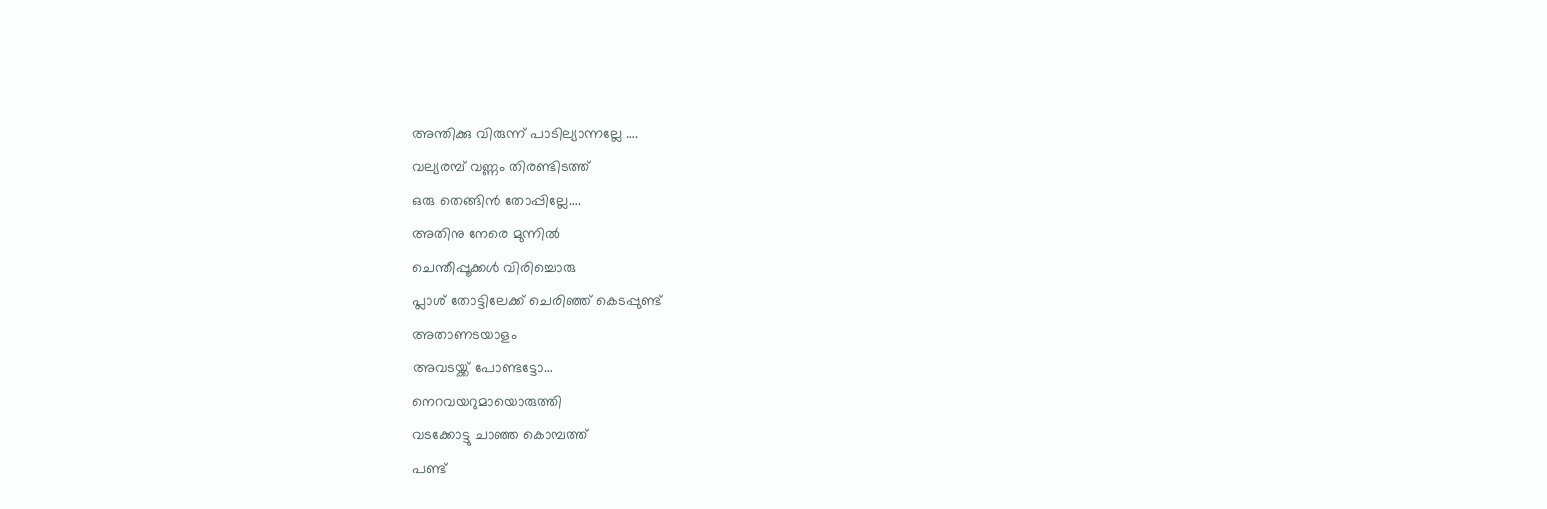അന്തിക്കു വിരുന്ന് പാടില്യാന്നല്ലേ ….
വല്യരമ്പ് വണ്ണം തിരണ്ടിടത്ത്
ഒരു തെങ്ങിൻ തോപ്പില്ലേ….
അതിനു നേരെ മുന്നിൽ
ചെന്തീപ്പൂക്കൾ വിരിച്ചൊരു
പ്ലാശ് തോട്ടിലേക്ക് ചെരിഞ്ഞ് കെടപ്പുണ്ട്
അതാണടയാളം
അവടയ്ക്ക് പോണ്ടട്ടോ…
നെറവയറുമായൊരുത്തി
വടക്കോട്ടു ചാഞ്ഞ കൊമ്പത്ത്
പണ്ട്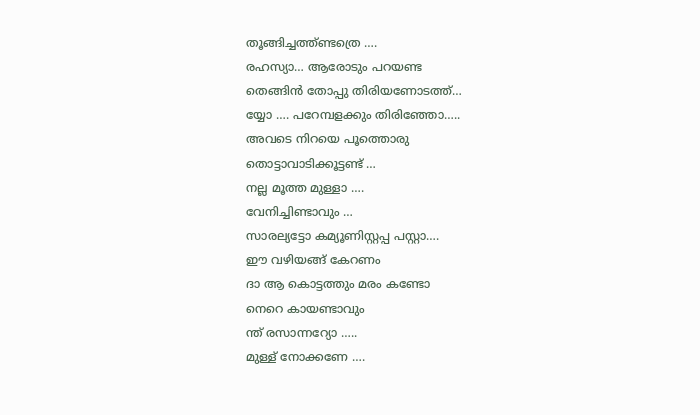തൂങ്ങിച്ചത്ത്ണ്ടത്രെ ….
രഹസ്യാ… ആരോടും പറയണ്ട
തെങ്ങിൻ തോപ്പു തിരിയണോടത്ത്…
യ്യോ …. പറേമ്പളക്കും തിരിഞ്ഞോ…..
അവടെ നിറയെ പൂത്തൊരു
തൊട്ടാവാടിക്കൂട്ടണ്ട് …
നല്ല മൂത്ത മുള്ളാ ….
വേനിച്ചിണ്ടാവും …
സാരല്യട്ടോ കമ്യൂണിസ്റ്റപ്പ പസ്റ്റാ….
ഈ വഴിയങ്ങ് കേറണം
ദാ ആ കൊട്ടത്തും മരം കണ്ടോ
നെറെ കായണ്ടാവും
ന്ത് രസാന്നറ്യോ …..
മുള്ള് നോക്കണേ ….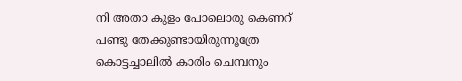നി അതാ കുളം പോലൊരു കെണറ്
പണ്ടു തേക്കുണ്ടായിരുന്നൂത്രേ
കൊട്ടച്ചാലിൽ കാരിം ചെമ്പനും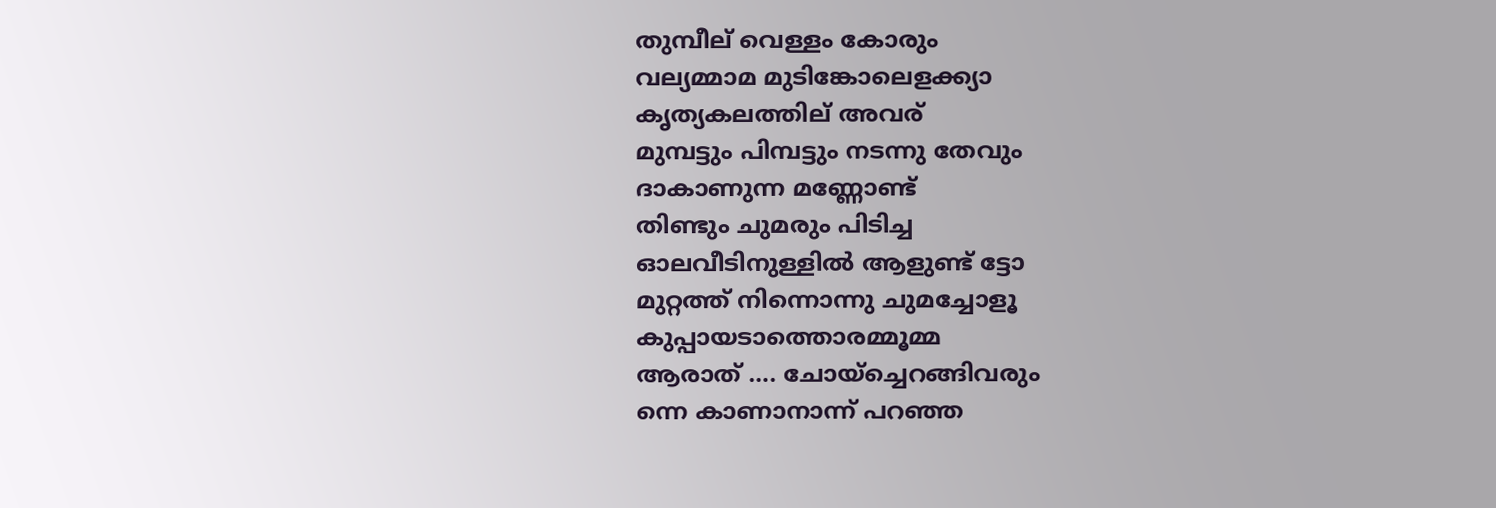തുമ്പീല് വെള്ളം കോരും
വല്യമ്മാമ മുടിങ്കോലെളക്ക്യാ
കൃത്യകലത്തില് അവര്
മുമ്പട്ടും പിമ്പട്ടും നടന്നു തേവും
ദാകാണുന്ന മണ്ണോണ്ട്
തിണ്ടും ചുമരും പിടിച്ച
ഓലവീടിനുള്ളിൽ ആളുണ്ട് ട്ടോ
മുറ്റത്ത് നിന്നൊന്നു ചുമച്ചോളൂ
കുപ്പായടാത്തൊരമ്മൂമ്മ
ആരാത് …. ചോയ്ച്ചെറങ്ങിവരും
ന്നെ കാണാനാന്ന് പറഞ്ഞ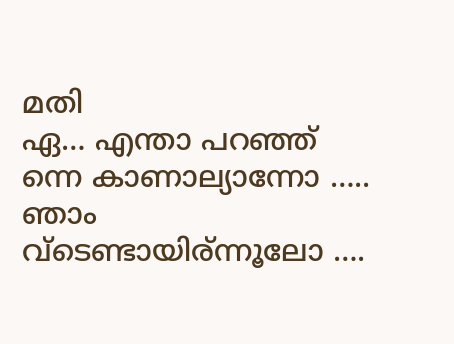മതി
ഏ… എന്താ പറഞ്ഞ്
ന്നെ കാണാല്യാന്നോ …..
ഞാം വ്‌ടെണ്ടായിര്ന്നൂലോ ….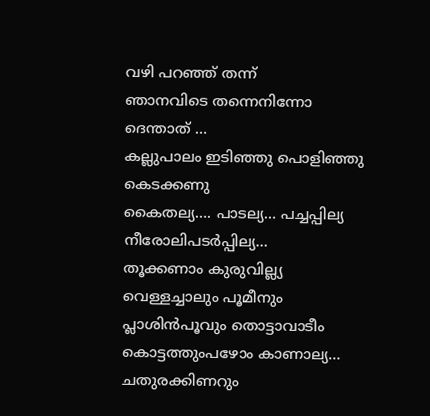വഴി പറഞ്ഞ് തന്ന്
ഞാനവിടെ തന്നെനിന്നോ
ദെന്താത് …
കല്ലുപാലം ഇടിഞ്ഞു പൊളിഞ്ഞു കെടക്കണു
കൈതല്യ…. പാടല്യ… പച്ചപ്പില്യ
നീരോലിപടർപ്പില്യ…
തൂക്കണാം കുരുവില്ല്യ
വെള്ളച്ചാലും പൂമീനും
പ്ലാശിൻപൂവും തൊട്ടാവാടീം
കൊട്ടത്തുംപഴോം കാണാല്യ…
ചതുരക്കിണറും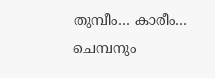തുമ്പീം… കാരീം… ചെമ്പനും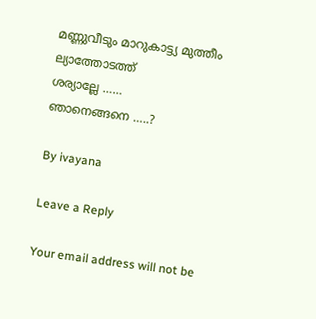മണ്ണുവീടും മാറുകാട്ട്യ മുത്തീം
ല്യാത്തോടത്ത്
ശര്യാല്ലേ ……
ഞാനെങ്ങനെ …..?

By ivayana

Leave a Reply

Your email address will not be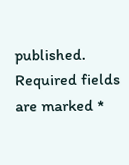published. Required fields are marked *